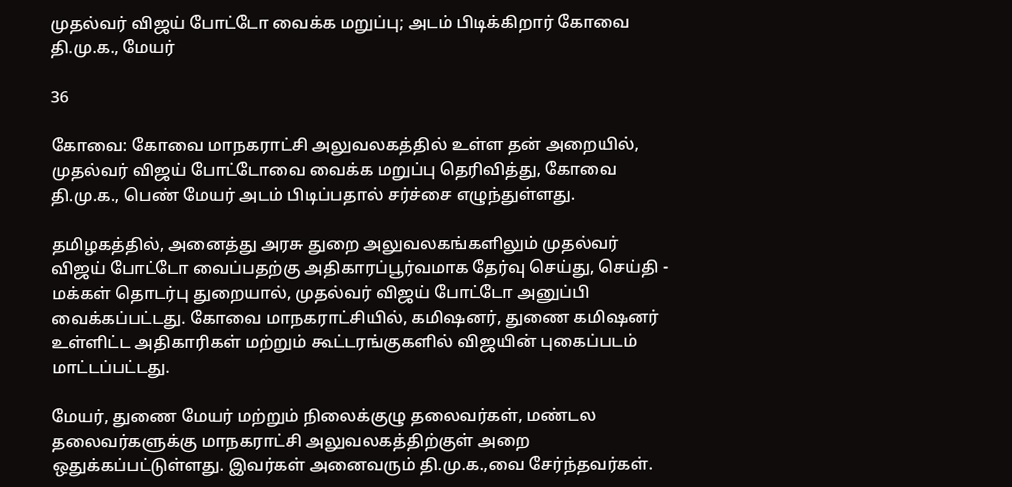முதல்வர் விஜய் போட்டோ வைக்க மறுப்பு; அடம் பிடிக்கிறார் கோவை தி.மு.க., மேயர்

36

கோவை: கோவை மாநகராட்சி அலுவலகத்தில் உள்ள தன் அறையில், முதல்வர் விஜய் போட்டோவை வைக்க மறுப்பு தெரிவித்து, கோவை தி.மு.க., பெண் மேயர் அடம் பிடிப்பதால் சர்ச்சை எழுந்துள்ளது.

தமிழகத்தில், அனைத்து அரசு துறை அலுவலகங்களிலும் முதல்வர் விஜய் போட்டோ வைப்பதற்கு அதிகாரப்பூர்வமாக தேர்வு செய்து, செய்தி - மக்கள் தொடர்பு துறையால், முதல்வர் விஜய் போட்டோ அனுப்பி வைக்கப்பட்டது. கோவை மாநகராட்சியில், கமிஷனர், துணை கமிஷனர் உள்ளிட்ட அதிகாரிகள் மற்றும் கூட்டரங்குகளில் விஜயின் புகைப்படம் மாட்டப்பட்டது.

மேயர், துணை மேயர் மற்றும் நிலைக்குழு தலைவர்கள், மண்டல தலைவர்களுக்கு மாநகராட்சி அலுவலகத்திற்குள் அறை ஒதுக்கப்பட்டுள்ளது. இவர்கள் அனைவரும் தி.மு.க.,வை சேர்ந்தவர்கள்.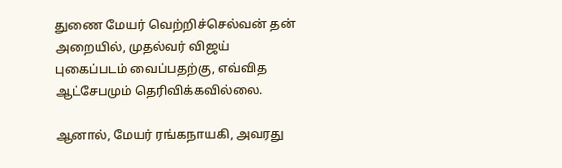துணை மேயர் வெற்றிச்செல்வன் தன் அறையில், முதல்வர் விஜய் புகைப்படம் வைப்பதற்கு, எவ்வித ஆட்சேபமும் தெரிவிக்கவில்லை.

ஆனால், மேயர் ரங்கநாயகி, அவரது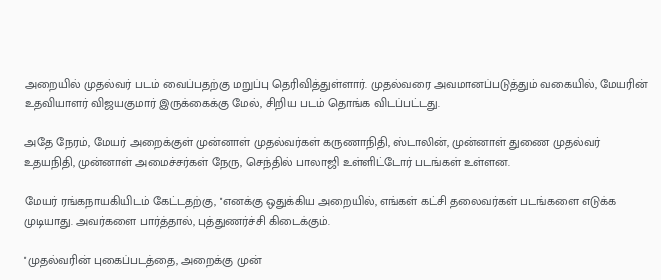அறையில் முதல்வர் படம் வைப்பதற்கு மறுப்பு தெரிவித்துள்ளார். முதல்வரை அவமானப்படுத்தும் வகையில், மேயரின் உதவியாளர் விஜயகுமார் இருக்கைக்கு மேல், சிறிய படம் தொங்க விடப்பட்டது.

அதே நேரம், மேயர் அறைக்குள் முன்னாள் முதல்வர்கள் கருணாநிதி, ஸ்டாலின், முன்னாள் துணை முதல்வர் உதயநிதி, முன்னாள் அமைச்சர்கள் நேரு, செந்தில் பாலாஜி உள்ளிட்டோர் படங்கள் உள்ளன.

மேயர் ரங்கநாயகியிடம் கேட்டதற்கு, ''எனக்கு ஒதுக்கிய அறையில், எங்கள் கட்சி தலைவர்கள் படங்களை எடுக்க முடியாது. அவர்களை பார்த்தால், புத்துணர்ச்சி கிடைக்கும்.

''முதல்வரின் புகைப்படத்தை, அறைக்கு முன்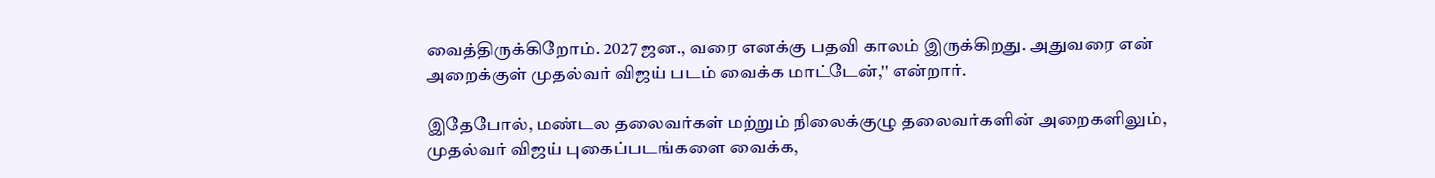வைத்திருக்கிறோம். 2027 ஜன., வரை எனக்கு பதவி காலம் இருக்கிறது. அதுவரை என் அறைக்குள் முதல்வர் விஜய் படம் வைக்க மாட்டேன்,'' என்றார்.

இதேபோல், மண்டல தலைவர்கள் மற்றும் நிலைக்குழு தலைவர்களின் அறைகளிலும், முதல்வர் விஜய் புகைப்படங்களை வைக்க,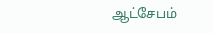ஆட்சேபம்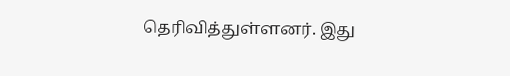தெரிவித்துள்ளனர். இது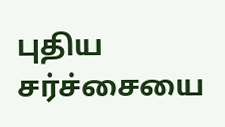புதிய சர்ச்சையை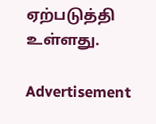ஏற்படுத்தி உள்ளது.

Advertisement